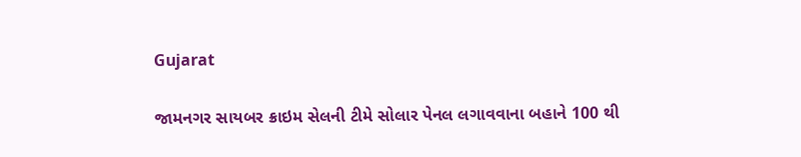Gujarat

જામનગર સાયબર ક્રાઇમ સેલની ટીમે સોલાર પેનલ લગાવવાના બહાને 100 થી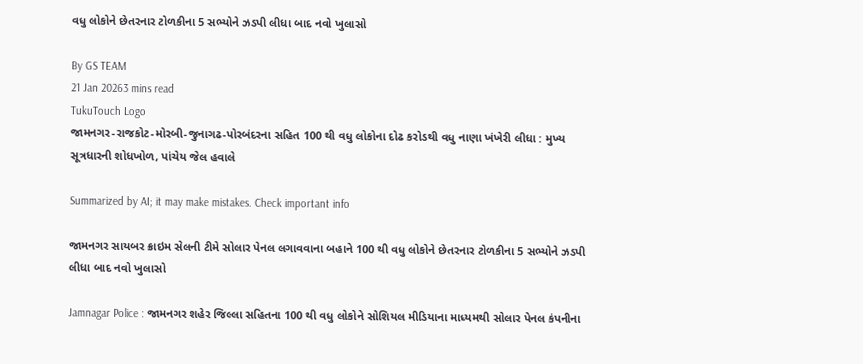વધુ લોકોને છેતરનાર ટોળકીના 5 સભ્યોને ઝડપી લીધા બાદ નવો ખુલાસો

By GS TEAM
21 Jan 20263 mins read
TukuTouch Logo
જામનગર-રાજકોટ-મોરબી-જુનાગઢ-પોરબંદરના સહિત 100 થી વધુ લોકોના દોઢ કરોડથી વધુ નાણા ખંખેરી લીધા : મુખ્ય સૂત્રધારની શોધખોળ, પાંચેય જેલ હવાલે

Summarized by AI; it may make mistakes. Check important info

જામનગર સાયબર ક્રાઇમ સેલની ટીમે સોલાર પેનલ લગાવવાના બહાને 100 થી વધુ લોકોને છેતરનાર ટોળકીના 5 સભ્યોને ઝડપી લીધા બાદ નવો ખુલાસો

Jamnagar Police : જામનગર શહેર જિલ્લા સહિતના 100 થી વધુ લોકોને સોશિયલ મીડિયાના માધ્યમથી સોલાર પેનલ કંપનીના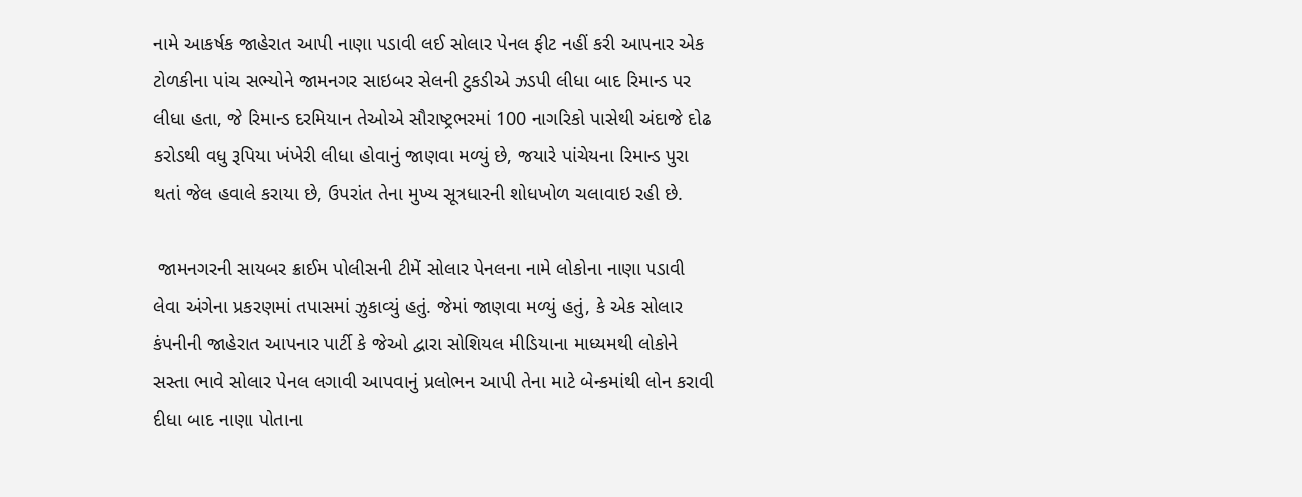નામે આકર્ષક જાહેરાત આપી નાણા પડાવી લઈ સોલાર પેનલ ફીટ નહીં કરી આપનાર એક ટોળકીના પાંચ સભ્યોને જામનગર સાઇબર સેલની ટુકડીએ ઝડપી લીધા બાદ રિમાન્ડ પર લીધા હતા, જે રિમાન્ડ દરમિયાન તેઓએ સૌરાષ્ટ્રભરમાં 100 નાગરિકો પાસેથી અંદાજે દોઢ કરોડથી વધુ રૂપિયા ખંખેરી લીધા હોવાનું જાણવા મળ્યું છે, જયારે પાંચેયના રિમાન્ડ પુરા થતાં જેલ હવાલે કરાયા છે, ઉપરાંત તેના મુખ્ય સૂત્રધારની શોધખોળ ચલાવાઇ રહી છે.

 જામનગરની સાયબર ક્રાઈમ પોલીસની ટીમેં સોલાર પેનલના નામે લોકોના નાણા પડાવી લેવા અંગેના પ્રકરણમાં તપાસમાં ઝુકાવ્યું હતું. જેમાં જાણવા મળ્યું હતું, કે એક સોલાર કંપનીની જાહેરાત આપનાર પાર્ટી કે જેઓ દ્વારા સોશિયલ મીડિયાના માધ્યમથી લોકોને સસ્તા ભાવે સોલાર પેનલ લગાવી આપવાનું પ્રલોભન આપી તેના માટે બેન્કમાંથી લોન કરાવી દીધા બાદ નાણા પોતાના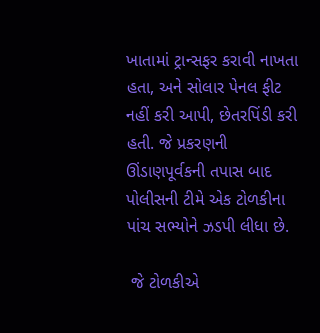ખાતામાં ટ્રાન્સફર કરાવી નાખતા હતા, અને સોલાર પેનલ ફીટ નહીં કરી આપી, છેતરપિંડી કરી હતી. જે પ્રકરણની ઊંડાણપૂર્વકની તપાસ બાદ પોલીસની ટીમે એક ટોળકીના પાંચ સભ્યોને ઝડપી લીધા છે.

 જે ટોળકીએ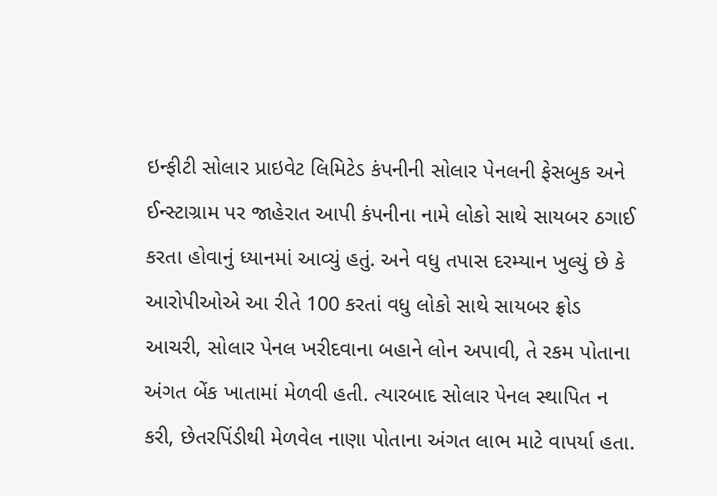ઇન્ફીટી સોલાર પ્રાઇવેટ લિમિટેડ કંપનીની સોલાર પેનલની ફેસબુક અને ઈન્સ્ટાગ્રામ પર જાહેરાત આપી કંપનીના નામે લોકો સાથે સાયબર ઠગાઈ કરતા હોવાનું ધ્યાનમાં આવ્યું હતું. અને વધુ તપાસ દરમ્યાન ખુલ્યું છે કે આરોપીઓએ આ રીતે 100 કરતાં વધુ લોકો સાથે સાયબર ફ્રોડ આચરી, સોલાર પેનલ ખરીદવાના બહાને લોન અપાવી, તે રકમ પોતાના અંગત બેંક ખાતામાં મેળવી હતી. ત્યારબાદ સોલાર પેનલ સ્થાપિત ન કરી, છેતરપિંડીથી મેળવેલ નાણા પોતાના અંગત લાભ માટે વાપર્યા હતા.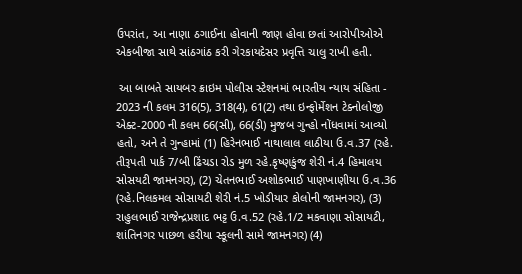ઉપરાંત, આ નાણા ઠગાઈના હોવાની જાણ હોવા છતાં આરોપીઓએ એકબીજા સાથે સાંઠગાંઠ કરી ગેરકાયદેસર પ્રવૃત્તિ ચાલુ રાખી હતી.

 આ બાબતે સાયબર ક્રાઇમ પોલીસ સ્ટેશનમાં ભારતીય ન્યાય સંહિતા - 2023 ની કલમ 316(5), 318(4), 61(2) તથા ઇન્ફોર્મેશન ટેક્નોલોજી એક્ટ-2000 ની કલમ 66(સી), 66(ડી) મુજબ ગુન્હો નોંધવામાં આવ્યો હતો, અને તે ગુન્હામાં (1) હિરેનભાઈ નાથાલાલ લાઠીયા ઉ.વ.37 (રહે. તીરૂપતી પાર્ક 7/બી ઢિંચડા રોડ મુળ રહે.કૃષ્ણકુંજ શેરી નં.4 હિમાલય સોસયટી જામનગર), (2) ચેતનભાઈ અશોકભાઈ પાણખાણીયા ઉ.વ.36 (રહે.નિલકમલ સોસાયટી શેરી નં.5 ખોડીયાર કોલોની જામનગર), (3) રાહુલભાઈ રાજેન્દ્રપ્રશાદ ભટ્ટ ઉ.વ.52 (રહે.1/2 મકવાણા સોસાયટી, શાંતિનગર પાછળ હરીયા સ્કૂલની સામે જામનગર) (4)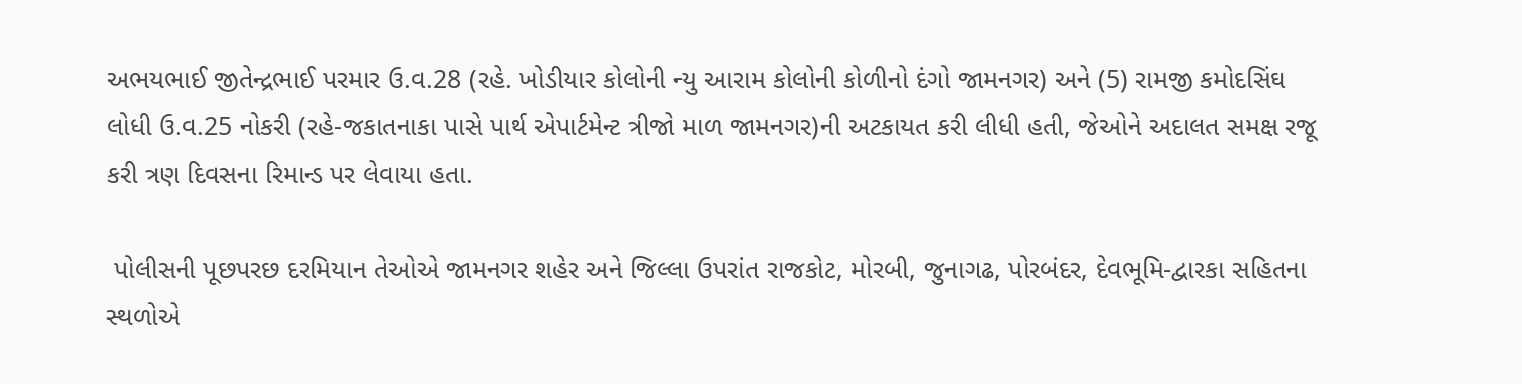અભયભાઈ જીતેન્દ્રભાઈ પરમાર ઉ.વ.28 (રહે. ખોડીયાર કોલોની ન્યુ આરામ કોલોની કોળીનો દંગો જામનગર) અને (5) રામજી કમોદસિંઘ લોધી ઉ.વ.25 નોકરી (રહે-જકાતનાકા પાસે પાર્થ એપાર્ટમેન્ટ ત્રીજો માળ જામનગર)ની અટકાયત કરી લીધી હતી, જેઓને અદાલત સમક્ષ રજૂ કરી ત્રણ દિવસના રિમાન્ડ પર લેવાયા હતા.

 પોલીસની પૂછપરછ દરમિયાન તેઓએ જામનગર શહેર અને જિલ્લા ઉપરાંત રાજકોટ, મોરબી, જુનાગઢ, પોરબંદર, દેવભૂમિ-દ્વારકા સહિતના સ્થળોએ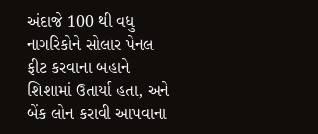અંદાજે 100 થી વધુ નાગરિકોને સોલાર પેનલ ફીટ કરવાના બહાને શિશામાં ઉતાર્યા હતા, અને બેંક લોન કરાવી આપવાના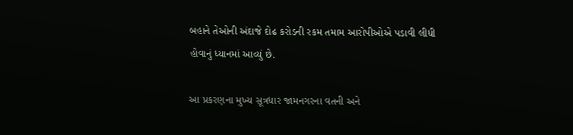બહાને તેઓની અંદાજે દોઢ કરોડની રકમ તમામ આરોપીઓએ પડાવી લીધી હોવાનું ધ્યાનમાં આવ્યું છે.

આ પ્રકરણના મુખ્ય સૂત્રધાર જામનગરના વતની અને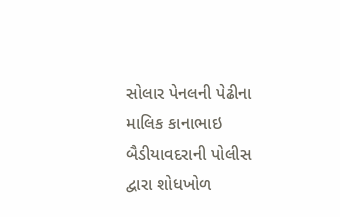સોલાર પેનલની પેઢીના માલિક કાનાભાઇ બૈડીયાવદરાની પોલીસ દ્વારા શોધખોળ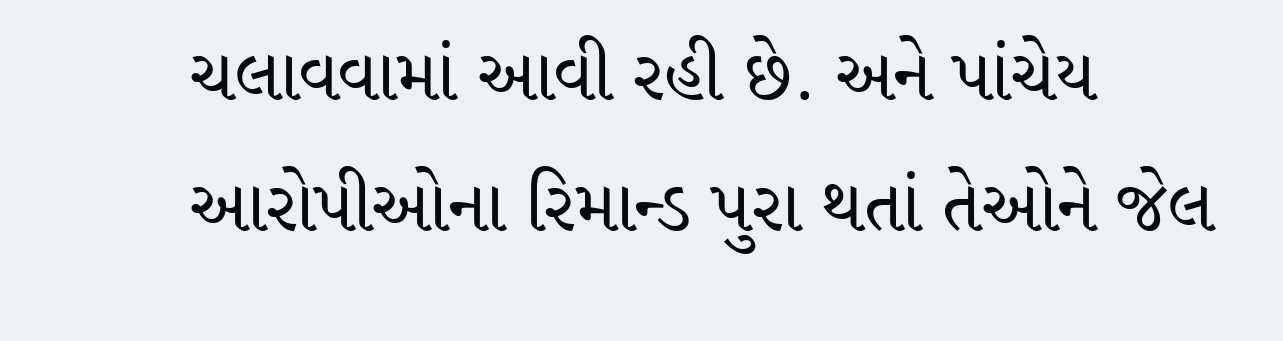ચલાવવામાં આવી રહી છે. અને પાંચેય આરોપીઓના રિમાન્ડ પુરા થતાં તેઓને જેલ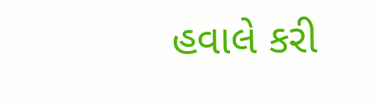હવાલે કરી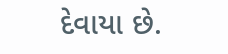દેવાયા છે.